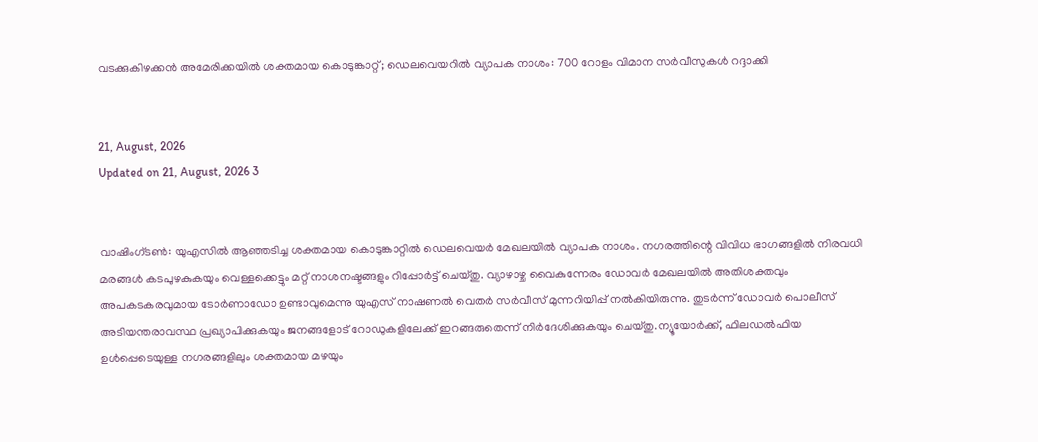വടക്കുകിഴക്കന്‍ അമേരിക്കയില്‍ ശക്തമായ കൊടുങ്കാറ്റ്; ഡെലവെയറില്‍ വ്യാപക നാശം: 700 റോളം വിമാന സര്‍വീസുകള്‍ റദ്ദാക്കി


21, August, 2026
Updated on 21, August, 2026 3


വാഷിംഗ്ടണ്‍: യുഎസില്‍ ആഞ്ഞടിച്ച ശക്തമായ കൊടുങ്കാറ്റില്‍ ഡെലവെയര്‍ മേഖലയില്‍ വ്യാപക നാശം. നഗരത്തിന്റെ വിവിധ ഭാഗങ്ങളില്‍ നിരവധി മരങ്ങള്‍ കടപുഴകുകയും വെള്ളക്കെട്ടും മറ്റ് നാശനഷ്ടങ്ങളും റിപ്പോര്‍ട്ട് ചെയ്തു. വ്യാഴാഴ്ച വൈകുന്നേരം ഡോവര്‍ മേഖലയില്‍ അതിശക്തവും അപകടകരവുമായ ടോര്‍ണാഡോ ഉണ്ടാവുമെന്നു യുഎസ് നാഷണല്‍ വെതര്‍ സര്‍വീസ് മുന്നറിയിപ്പ് നല്‍കിയിരുന്നു. തുടര്‍ന്ന് ഡോവര്‍ പൊലീസ് അടിയന്തരാവസ്ഥ പ്രഖ്യാപിക്കുകയും ജനങ്ങളോട് റോഡുകളിലേക്ക് ഇറങ്ങരുതെന്ന് നിര്‍ദേശിക്കുകയും ചെയ്തു.ന്യൂയോര്‍ക്ക്, ഫിലഡല്‍ഫിയ ഉള്‍പ്പെടെയുള്ള നഗരങ്ങളിലും ശക്തമായ മഴയും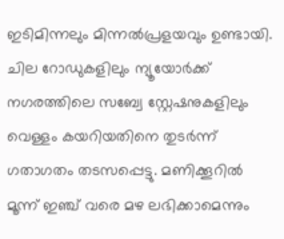ഇടിമിന്നലും മിന്നല്‍പ്രളയവും ഉണ്ടായി. ചില റോഡുകളിലും ന്യൂയോര്‍ക്ക് നഗരത്തിലെ സബ്വേ സ്റ്റേഷനുകളിലും വെള്ളം കയറിയതിനെ തുടര്‍ന്ന് ഗതാഗതം തടസപ്പെട്ടു. മണിക്കൂറില്‍ മൂന്ന് ഇഞ്ച് വരെ മഴ ലഭിക്കാമെന്നും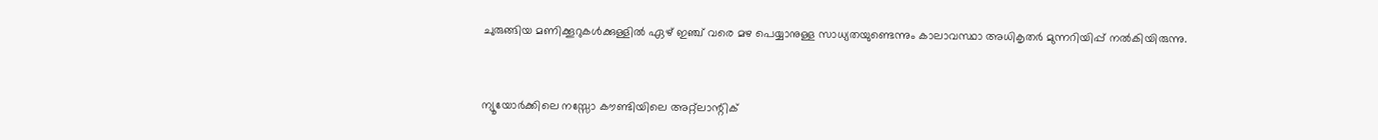ചുരുങ്ങിയ മണിക്കൂറുകള്‍ക്കുള്ളില്‍ ഏഴ് ഇഞ്ച് വരെ മഴ പെയ്യാനുള്ള സാധ്യതയുണ്ടെന്നും കാലാവസ്ഥാ അധികൃതര്‍ മുന്നറിയിപ്പ് നല്‍കിയിരുന്നു.


ന്യൂയോര്‍ക്കിലെ നസ്സോ കൗണ്ടിയിലെ അറ്റ്‌ലാന്റിക്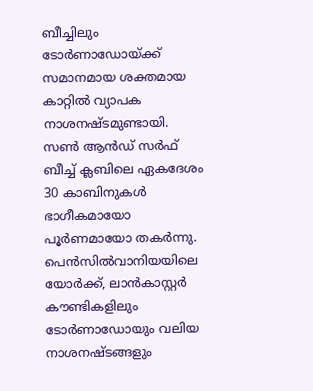ബീച്ചിലും ടോര്‍ണാഡോയ്ക്ക് സമാനമായ ശക്തമായ കാറ്റില്‍ വ്യാപക നാശനഷ്ടമുണ്ടായി. സണ്‍ ആന്‍ഡ് സര്‍ഫ് ബീച്ച് ക്ലബിലെ ഏകദേശം 30 കാബിനുകള്‍ ഭാഗീകമായോ പൂര്‍ണമായോ തകര്‍ന്നു. പെന്‍സില്‍വാനിയയിലെ യോര്‍ക്ക്, ലാന്‍കാസ്റ്റര്‍ കൗണ്ടികളിലും ടോര്‍ണാഡോയും വലിയ നാശനഷ്ടങ്ങളും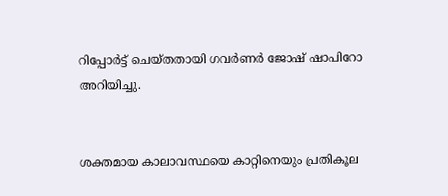റിപ്പോര്‍ട്ട് ചെയ്തതായി ഗവര്‍ണര്‍ ജോഷ് ഷാപിറോ അറിയിച്ചു.


ശക്തമായ കാലാവസ്ഥയെ കാറ്റിനെയും പ്രതികൂല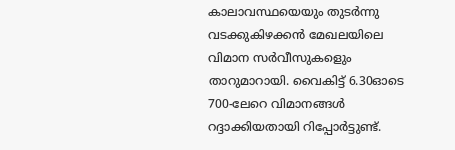കാലാവസ്ഥയെയും തുടര്‍ന്നു വടക്കുകിഴക്കന്‍ മേഖലയിലെ വിമാന സര്‍വീസുകളെും താറുമാറായി. വൈകിട്ട് 6.30ഓടെ 700-ലേറെ വിമാനങ്ങള്‍ റദ്ദാക്കിയതായി റിപ്പോര്‍ട്ടുണ്ട്.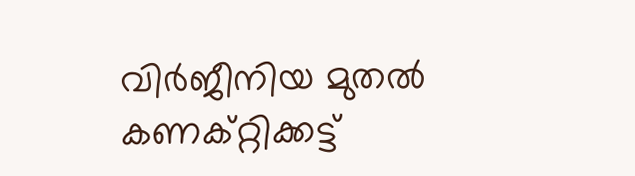വിര്‍ജീനിയ മുതല്‍ കണക്റ്റിക്കട്ട്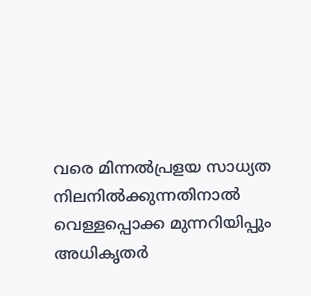വരെ മിന്നല്‍പ്രളയ സാധ്യത നിലനില്‍ക്കുന്നതിനാല്‍ വെള്ളപ്പൊക്ക മുന്നറിയിപ്പും അധികൃതര്‍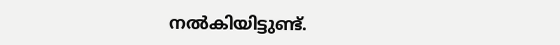നല്‍കിയിട്ടുണ്ട്.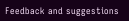Feedback and suggestions